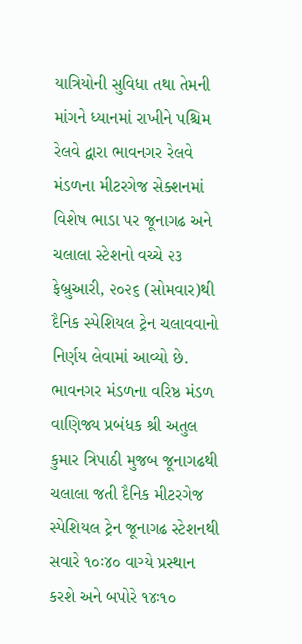યાત્રિયોની સુવિધા તથા તેમની માંગને ધ્યાનમાં રાખીને પશ્ચિમ રેલવે દ્વારા ભાવનગર રેલવે મંડળના મીટરગેજ સેક્શનમાં વિશેષ ભાડા પર જૂનાગઢ અને ચલાલા સ્ટેશનો વચ્ચે ૨૩ ફેબ્રુઆરી, ૨૦૨૬ (સોમવાર)થી દૈનિક સ્પેશિયલ ટ્રેન ચલાવવાનો નિર્ણય લેવામાં આવ્યો છે. ભાવનગર મંડળના વરિષ્ઠ મંડળ વાણિજ્ય પ્રબંધક શ્રી અતુલ કુમાર ત્રિપાઠી મુજબ જૂનાગઢથી ચલાલા જતી દૈનિક મીટરગેજ સ્પેશિયલ ટ્રેન જૂનાગઢ સ્ટેશનથી સવારે ૧૦ઃ૪૦ વાગ્યે પ્રસ્થાન કરશે અને બપોરે ૧૪ઃ૧૦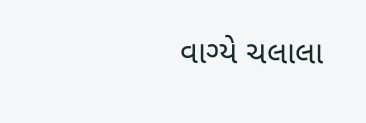વાગ્યે ચલાલા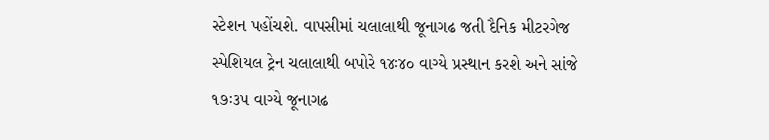સ્ટેશન પહોંચશે. વાપસીમાં ચલાલાથી જૂનાગઢ જતી દૈનિક મીટરગેજ સ્પેશિયલ ટ્રેન ચલાલાથી બપોરે ૧૪ઃ૪૦ વાગ્યે પ્રસ્થાન કરશે અને સાંજે ૧૭ઃ૩૫ વાગ્યે જૂનાગઢ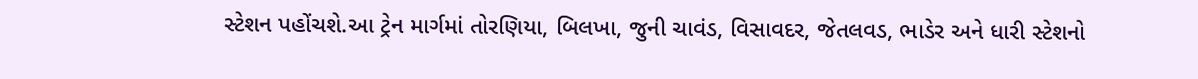સ્ટેશન પહોંચશે.આ ટ્રેન માર્ગમાં તોરણિયા, બિલખા, જુની ચાવંડ, વિસાવદર, જેતલવડ, ભાડેર અને ધારી સ્ટેશનો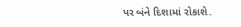પર બંને દિશામાં રોકાશે.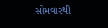સોમવારથી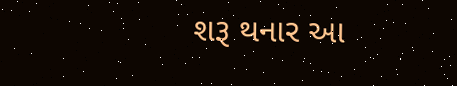શરૂ થનાર આ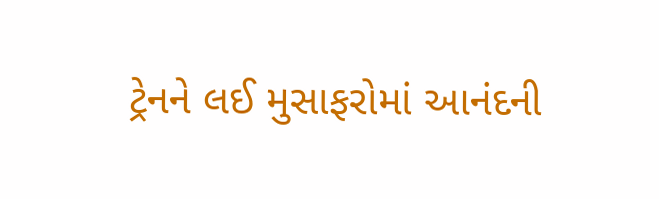ટ્રેનને લઈ મુસાફરોમાં આનંદની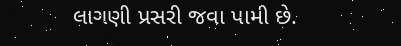લાગણી પ્રસરી જવા પામી છે.